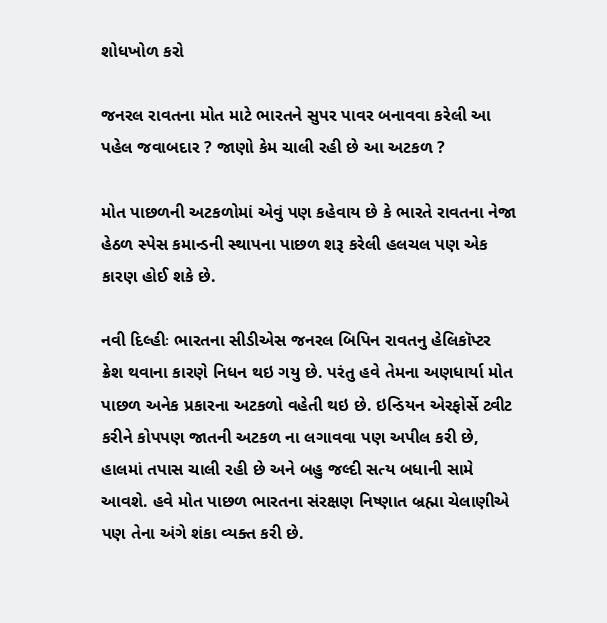શોધખોળ કરો

જનરલ રાવતના મોત માટે ભારતને સુપર પાવર બનાવવા કરેલી આ પહેલ જવાબદાર ? જાણો કેમ ચાલી રહી છે આ અટકળ ?

મોત પાછળની અટકળોમાં એવું પણ કહેવાય છે કે ભારતે રાવતના નેજા હેઠળ સ્પેસ કમાન્ડની સ્થાપના પાછળ શરૂ કરેલી હલચલ પણ એક કારણ હોઈ શકે છે.

નવી દિલ્હીઃ ભારતના સીડીએસ જનરલ બિપિન રાવતનુ હેલિકૉપ્ટર ક્રેશ થવાના કારણે નિધન થઇ ગયુ છે. પરંતુ હવે તેમના અણધાર્યા મોત પાછળ અનેક પ્રકારના અટકળો વહેતી થઇ છે. ઇન્ડિયન એરફોર્સે ટ્વીટ કરીને કોપપણ જાતની અટકળ ના લગાવવા પણ અપીલ કરી છે, હાલમાં તપાસ ચાલી રહી છે અને બહુ જલ્દી સત્ય બધાની સામે આવશે. હવે મોત પાછળ ભારતના સંરક્ષણ નિષ્ણાત બ્રહ્મા ચેલાણીએ પણ તેના અંગે શંકા વ્યક્ત કરી છે.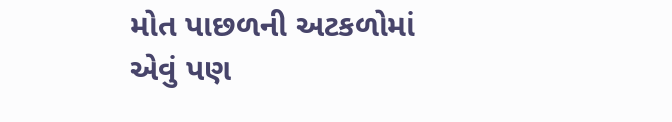મોત પાછળની અટકળોમાં એવું પણ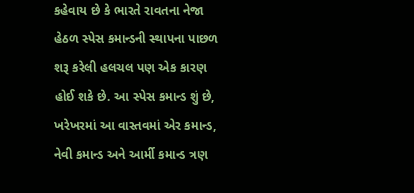કહેવાય છે કે ભારતે રાવતના નેજા હેઠળ સ્પેસ કમાન્ડની સ્થાપના પાછળ શરૂ કરેલી હલચલ પણ એક કારણ હોઈ શકે છે. આ સ્પેસ કમાન્ડ શું છે, ખરેખરમાં આ વાસ્તવમાં એર કમાન્ડ, નેવી કમાન્ડ અને આર્મી કમાન્ડ ત્રણ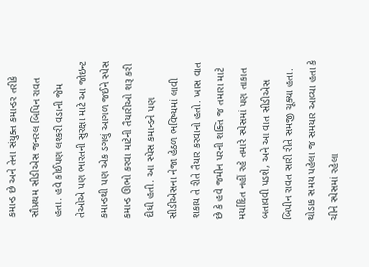કમાન્ડ છે અને તેના સંયુક્ત કમાન્ડર તરીકે સૌપ્રથમ સીડીએસ જનરલ બિપિન રાવત હતા. હવે કોઈપણ લશ્કરી વડાની જેમ તેઓએ પણ ભારતની સુરક્ષા માટે આ જોઇન્ટ કમાન્ડથી પણ એક ડગલું આગળ જઈને સ્પેસ કમાન્ડ ઊભો કરવા માટેની તૈયારીઓ શરૂ કરી દીધી હતી. આ સ્પેસ કમાન્ડને પણ સીડીએસના નેજા હેઠળ ભવિષ્યમાં લાવી શકાય તે રીતે તૈયાર કરવાનો હતો. ખાસ વાત છે કે હવે જમીન પરની શક્તિ જ તમારા માટે મર્યાદિત નહીં રહે તમારે સ્પેસમાં પણ તાકાત બતાવવી પડશે, અને આ વાત સીડીએસ બિપીન રાવત સારી રીતે સમજી ચૂક્યા હતા. થોડાક સમય પહેલા જ સમયાર આવ્યા હતા કે ચીને સ્પેસમાં રહેલા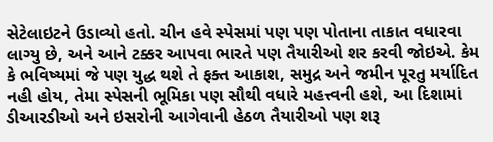સેટેલાઇટને ઉડાવ્યો હતો. ચીન હવે સ્પેસમાં પણ પણ પોતાના તાકાત વધારવા લાગ્યુ છે, અને આને ટક્કર આપવા ભારતે પણ તૈયારીઓ શર કરવી જોઇએ. કેમ કે ભવિષ્યમાં જે પણ યુદ્ધ થશે તે ફક્ત આકાશ, સમુદ્ર અને જમીન પૂરતુ મર્યાદિત નહી હોય, તેમા સ્પેસની ભૂમિકા પણ સૌથી વધારે મહત્ત્વની હશે, આ દિશામાં ડીઆરડીઓ અને ઇસરોની આગેવાની હેઠળ તૈયારીઓ પણ શરૂ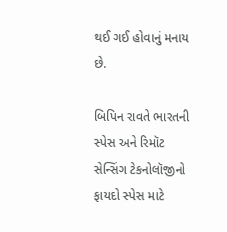થઈ ગઈ હોવાનું મનાય છે.

બિપિન રાવતે ભારતની સ્પેસ અને રિમૉટ સેન્સિંગ ટેકનોલૉજીનો ફાયદો સ્પેસ માટે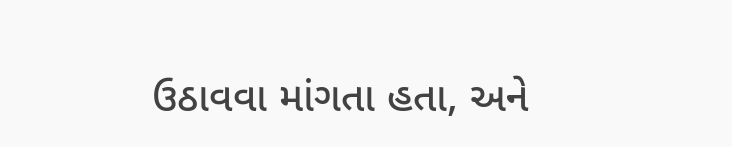ઉઠાવવા માંગતા હતા, અને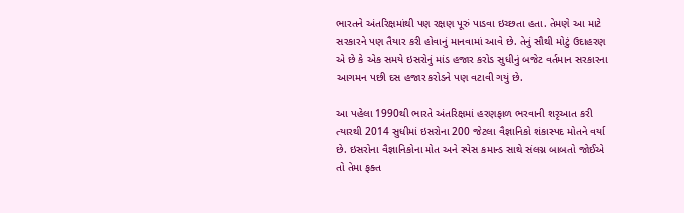ભારતને અંતરિક્ષમાંથી પણ રક્ષણ પૂરું પાડવા ઇચ્છતા હતા. તેમણે આ માટે સરકારને પણ તૈયાર કરી હોવાનું માનવામાં આવે છે. તેનું સૌથી મોટું ઉદાહરણ એ છે કે એક સમયે ઇસરોનું માંડ હજાર કરોડ સુધીનું બજેટ વર્તમાન સરકારના આગમન પછી દસ હજાર કરોડને પણ વટાવી ગયું છે.

આ પહેલા 1990થી ભારતે અંતરિક્ષમાં હરણફાળ ભરવાની શરૃઆત કરી ત્યારથી 2014 સુધીમાં ઇસરોના 200 જેટલા વૈજ્ઞાનિકો શંકાસ્પદ મોતને વર્યા છે. ઇસરોના વૈજ્ઞાનિકોના મોત અને સ્પેસ કમાન્ડ સાથે સંલગ્ન બાબતો જોઈએ તો તેમા ફક્ત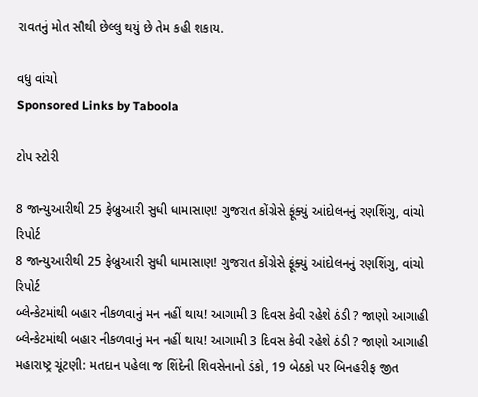રાવતનું મોત સૌથી છેલ્લુ થયું છે તેમ કહી શકાય.

વધુ વાંચો
Sponsored Links by Taboola

ટોપ સ્ટોરી

8 જાન્યુઆરીથી 25 ફેબ્રુઆરી સુધી ધામાસાણ! ગુજરાત કોંગ્રેસે ફૂંક્યું આંદોલનનું રણશિંગુ, વાંચો રિપોર્ટ
8 જાન્યુઆરીથી 25 ફેબ્રુઆરી સુધી ધામાસાણ! ગુજરાત કોંગ્રેસે ફૂંક્યું આંદોલનનું રણશિંગુ, વાંચો રિપોર્ટ
બ્લેન્કેટમાંથી બહાર નીકળવાનું મન નહીં થાય! આગામી 3 દિવસ કેવી રહેશે ઠંડી ? જાણો આગાહી
બ્લેન્કેટમાંથી બહાર નીકળવાનું મન નહીં થાય! આગામી 3 દિવસ કેવી રહેશે ઠંડી ? જાણો આગાહી
મહારાષ્ટ્ર ચૂંટણી: મતદાન પહેલા જ શિંદેની શિવસેનાનો ડંકો, 19 બેઠકો પર બિનહરીફ જીત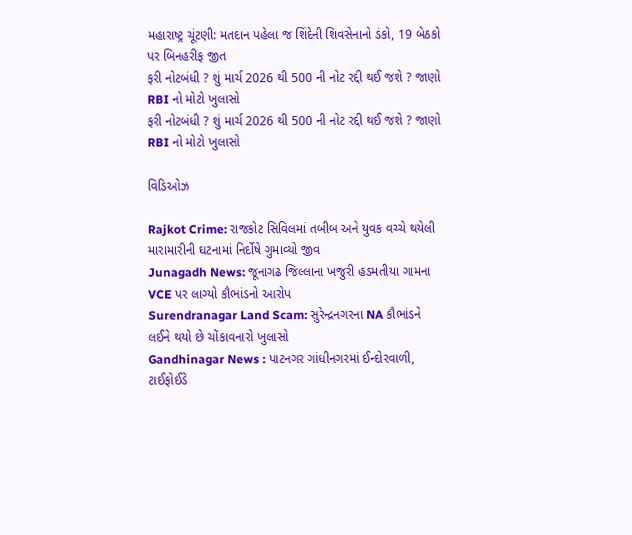મહારાષ્ટ્ર ચૂંટણી: મતદાન પહેલા જ શિંદેની શિવસેનાનો ડંકો, 19 બેઠકો પર બિનહરીફ જીત
ફરી નોટબંધી ? શું માર્ચ 2026 થી 500 ની નોટ રદ્દી થઈ જશે ? જાણો RBI નો મોટો ખુલાસો
ફરી નોટબંધી ? શું માર્ચ 2026 થી 500 ની નોટ રદ્દી થઈ જશે ? જાણો RBI નો મોટો ખુલાસો

વિડિઓઝ

Rajkot Crime: રાજકોટ સિવિલમાં તબીબ અને યુવક વચ્ચે થયેલી મારામારીની ઘટનામાં નિર્દોષે ગુમાવ્યો જીવ
Junagadh News: જૂનાગઢ જિલ્લાના ખજુરી હડમતીયા ગામના VCE પર લાગ્યો કૌભાંડનો આરોપ
Surendranagar Land Scam: સુરેન્દ્રનગરના NA કૌભાંડને લઈને થયો છે ચોંકાવનારો ખુલાસો
Gandhinagar News : પાટનગર ગાંધીનગરમાં ઈન્દોરવાળી, ટાઈફોઈડે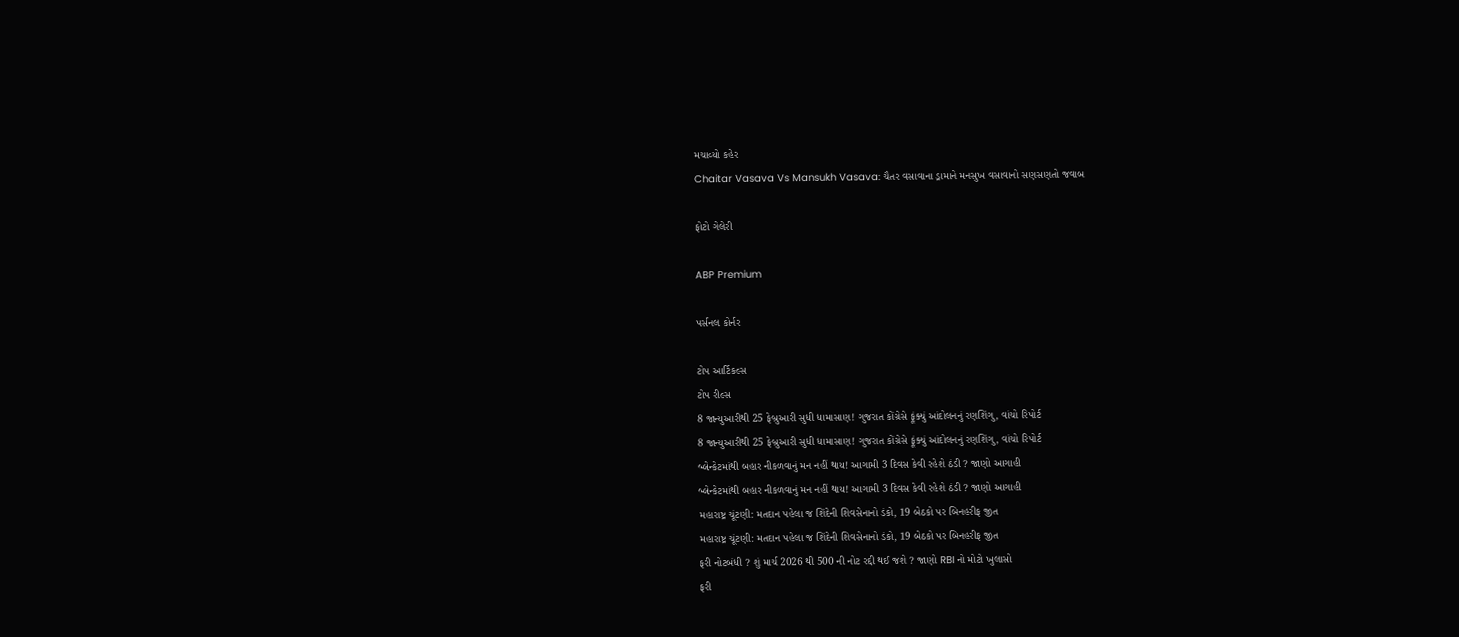મચાવ્યો કહેર
Chaitar Vasava Vs Mansukh Vasava: ચૈતર વસાવાના ડ્રામાને મનસુખ વસાવાનો સણસણતો જવાબ

ફોટો ગેલેરી

ABP Premium

પર્સનલ કોર્નર

ટોપ આર્ટિકલ્સ
ટોપ રીલ્સ
8 જાન્યુઆરીથી 25 ફેબ્રુઆરી સુધી ધામાસાણ! ગુજરાત કોંગ્રેસે ફૂંક્યું આંદોલનનું રણશિંગુ, વાંચો રિપોર્ટ
8 જાન્યુઆરીથી 25 ફેબ્રુઆરી સુધી ધામાસાણ! ગુજરાત કોંગ્રેસે ફૂંક્યું આંદોલનનું રણશિંગુ, વાંચો રિપોર્ટ
બ્લેન્કેટમાંથી બહાર નીકળવાનું મન નહીં થાય! આગામી 3 દિવસ કેવી રહેશે ઠંડી ? જાણો આગાહી
બ્લેન્કેટમાંથી બહાર નીકળવાનું મન નહીં થાય! આગામી 3 દિવસ કેવી રહેશે ઠંડી ? જાણો આગાહી
મહારાષ્ટ્ર ચૂંટણી: મતદાન પહેલા જ શિંદેની શિવસેનાનો ડંકો, 19 બેઠકો પર બિનહરીફ જીત
મહારાષ્ટ્ર ચૂંટણી: મતદાન પહેલા જ શિંદેની શિવસેનાનો ડંકો, 19 બેઠકો પર બિનહરીફ જીત
ફરી નોટબંધી ? શું માર્ચ 2026 થી 500 ની નોટ રદ્દી થઈ જશે ? જાણો RBI નો મોટો ખુલાસો
ફરી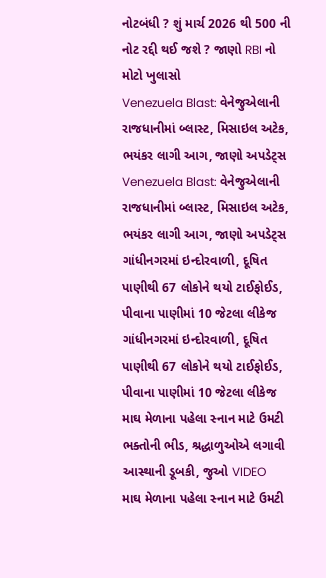નોટબંધી ? શું માર્ચ 2026 થી 500 ની નોટ રદ્દી થઈ જશે ? જાણો RBI નો મોટો ખુલાસો
Venezuela Blast: વેનેજુએલાની રાજધાનીમાં બ્લાસ્ટ, મિસાઇલ અટેક, ભયંકર લાગી આગ, જાણો અપડેટ્સ
Venezuela Blast: વેનેજુએલાની રાજધાનીમાં બ્લાસ્ટ, મિસાઇલ અટેક, ભયંકર લાગી આગ, જાણો અપડેટ્સ
ગાંધીનગરમાં ઇન્દોરવાળી, દૂષિત પાણીથી 67 લોકોને થયો ટાઈફોઈડ, પીવાના પાણીમાં 10 જેટલા લીકેજ
ગાંધીનગરમાં ઇન્દોરવાળી, દૂષિત પાણીથી 67 લોકોને થયો ટાઈફોઈડ, પીવાના પાણીમાં 10 જેટલા લીકેજ
માઘ મેળાના પહેલા સ્નાન માટે ઉમટી ભક્તોની ભીડ, શ્રદ્ધાળુઓએ લગાવી આસ્થાની ડૂબકી, જુઓ VIDEO
માઘ મેળાના પહેલા સ્નાન માટે ઉમટી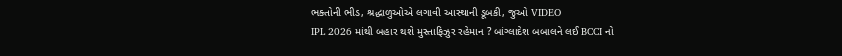ભક્તોની ભીડ, શ્રદ્ધાળુઓએ લગાવી આસ્થાની ડૂબકી, જુઓ VIDEO
IPL 2026 માંથી બહાર થશે મુસ્તાફિઝુર રહેમાન ? બાંગ્લાદેશ બબાલને લઈ BCCI નો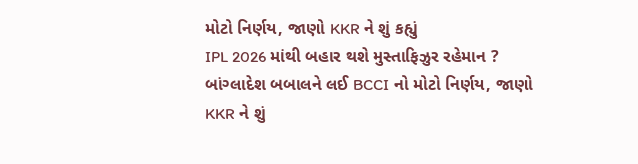મોટો નિર્ણય, જાણો KKR ને શું કહ્યું
IPL 2026 માંથી બહાર થશે મુસ્તાફિઝુર રહેમાન ? બાંગ્લાદેશ બબાલને લઈ BCCI નો મોટો નિર્ણય, જાણો KKR ને શું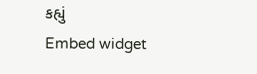કહ્યું
Embed widget